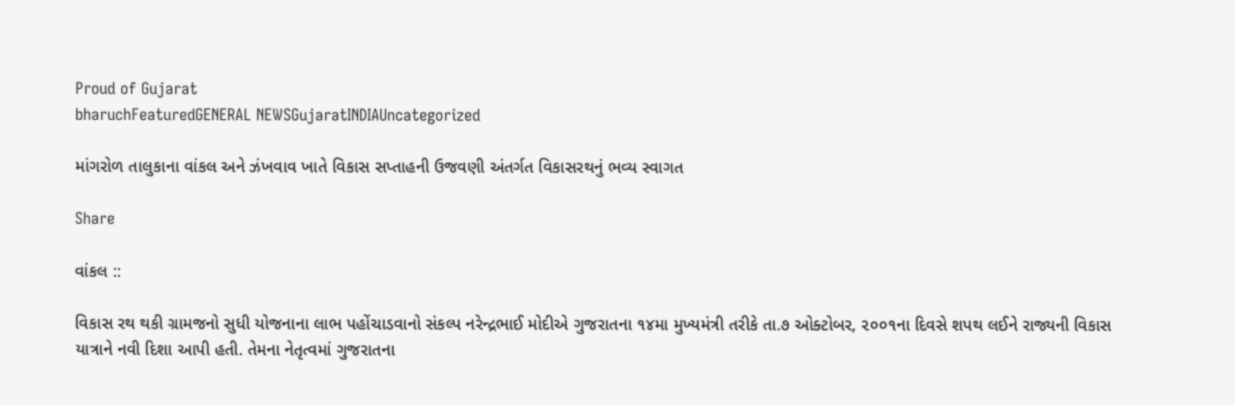Proud of Gujarat
bharuchFeaturedGENERAL NEWSGujaratINDIAUncategorized

માંગરોળ તાલુકાના વાંકલ અને ઝંખવાવ ખાતે વિકાસ સપ્તાહની ઉજવણી અંતર્ગત વિકાસરથનું ભવ્ય સ્વાગત

Share

વાંકલ ::

વિકાસ રથ થકી ગ્રામજનો સુધી યોજનાના લાભ પહોંચાડવાનો સંકલ્પ નરેન્દ્રભાઈ મોદીએ ગુજરાતના ૧૪મા મુખ્યમંત્રી તરીકે તા.૭ ઓક્ટોબર, ૨૦૦૧ના દિવસે શપથ લઈને રાજ્યની વિકાસ યાત્રાને નવી દિશા આપી હતી. તેમના નેતૃત્વમાં ગુજરાતના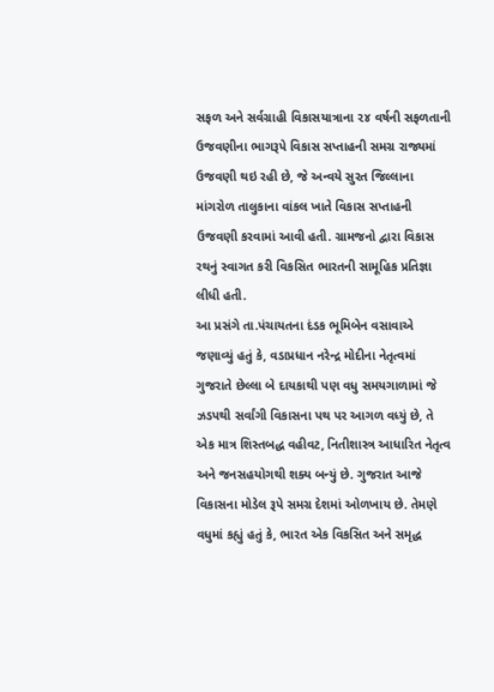સફળ અને સર્વગ્રાહી વિકાસયાત્રાના ૨૪ વર્ષની સફળતાની ઉજવણીના ભાગરૂપે વિકાસ સપ્તાહની સમગ્ર રાજ્યમાં ઉજવણી થઇ રહી છે, જે અન્વયે સુરત જિલ્લાના માંગરોળ તાલુકાના વાંકલ ખાતે વિકાસ સપ્તાહની ઉજવણી કરવામાં આવી હતી. ગ્રામજનો દ્વારા વિકાસ રથનું સ્વાગત કરી વિકસિત ભારતની સામૂહિક પ્રતિજ્ઞા લીધી હતી.
આ પ્રસંગે તા.પંચાયતના દંડક ભૂમિબેન વસાવાએ જણાવ્યું હતું કે, વડાપ્રધાન નરેન્દ્ર મોદીના નેતૃત્વમાં ગુજરાતે છેલ્લા બે દાયકાથી પણ વધુ સમયગાળામાં જે ઝડપથી સર્વાંગી વિકાસના પથ પર આગળ વધ્યું છે, તે એક માત્ર શિસ્તબદ્ધ વહીવટ, નિતીશાસ્ત્ર આધારિત નેતૃત્વ અને જનસહયોગથી શક્ય બન્યું છે. ગુજરાત આજે વિકાસના મોડેલ રૂપે સમગ્ર દેશમાં ઓળખાય છે. તેમણે વધુમાં કહ્યું હતું કે, ભારત એક વિકસિત અને સમૃદ્ધ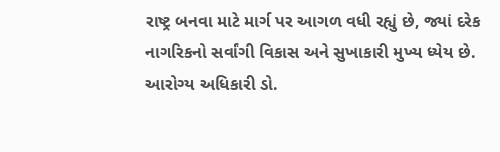રાષ્ટ્ર બનવા માટે માર્ગ પર આગળ વધી રહ્યું છે, જ્યાં દરેક નાગરિકનો સર્વાંગી વિકાસ અને સુખાકારી મુખ્ય ધ્યેય છે.
આરોગ્ય અધિકારી ડો.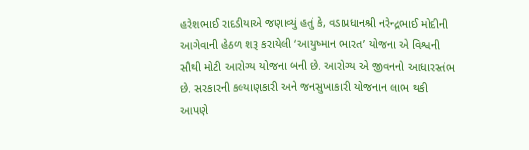હરેશભાઈ રાદડીયાએ જણાવ્યું હતું કે, વડાપ્રધાનશ્રી નરેન્દ્રભાઈ મોદીની આગેવાની હેઠળ શરૂ કરાયેલી ‘આયુષ્માન ભારત’ યોજના એ વિશ્વની સૌથી મોટી આરોગ્ય યોજના બની છે. આરોગ્ય એ જીવનનો આધારસ્તંભ છે. સરકારની કલ્યાણકારી અને જનસુખાકારી યોજનાન લાભ થકી આપણે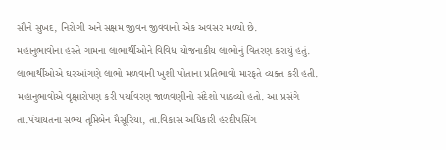સૌને સુખદ, નિરોગી અને સક્ષમ જીવન જીવવાનો એક અવસર મળ્યો છે.
મહાનુભાવોના હસ્તે ગામના લાભાર્થીઓને વિવિધ યોજનાકીય લાભોનું વિતરણ કરાયું હતું. લાભાર્થીઓએ ઘરઆંગણે લાભો મળવાની ખુશી પોતાના પ્રતિભાવો મારફતે વ્યક્ત કરી હતી. મહાનુભાવોએ વૃક્ષારોપણ કરી પર્યાવરણ જાળવણીનો સંદેશો પાઠવ્યો હતો. આ પ્રસંગે તા.પંચાયતના સભ્ય તૃપ્તિબેન મૈસૂરિયા, તા.વિકાસ અધિકારી હરદીપસિંગ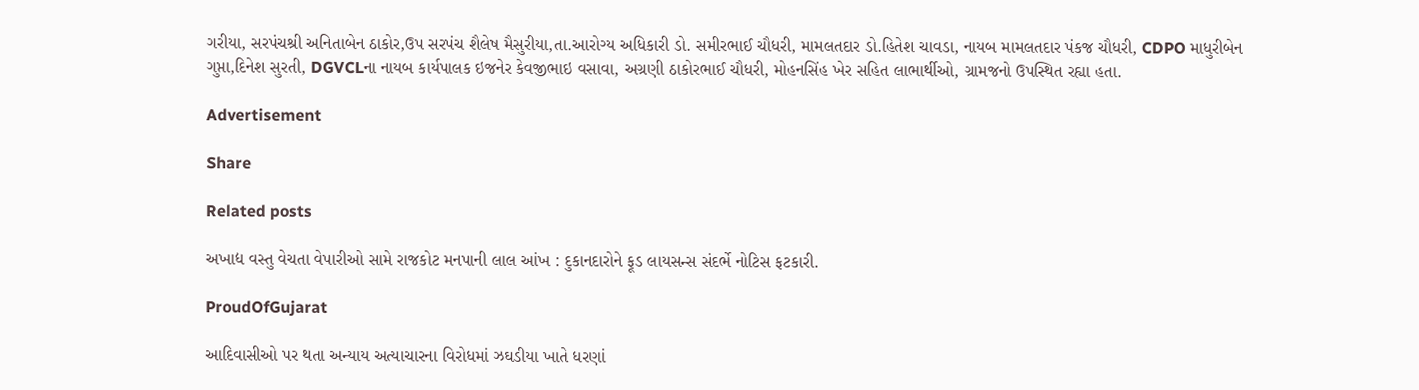ગરીયા, સરપંચશ્રી અનિતાબેન ઠાકોર,ઉપ સરપંચ શૈલેષ મૈસુરીયા,તા.આરોગ્ય અધિકારી ડો. સમીરભાઈ ચૌધરી, મામલતદાર ડો.હિતેશ ચાવડા, નાયબ મામલતદાર પંકજ ચૌધરી, CDPO માધુરીબેન ગુપ્તા,દિનેશ સુરતી, DGVCLના નાયબ કાર્યપાલક ઇજનેર કેવજીભાઇ વસાવા, અગ્રણી ઠાકોરભાઈ ચૌધરી, મોહનસિંહ ખેર સહિત લાભાર્થીઓ, ગ્રામજનો ઉપસ્થિત રહ્યા હતા.

Advertisement

Share

Related posts

અખાદ્ય વસ્તુ વેચતા વેપારીઓ સામે રાજકોટ મનપાની લાલ આંખ : દુકાનદારોને ફૂડ લાયસન્સ સંદર્ભે નોટિસ ફટકારી.

ProudOfGujarat

આદિવાસીઓ પર થતા અન્યાય અત્યાચારના વિરોધમાં ઝઘડીયા ખાતે ધરણાં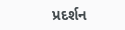પ્રદર્શન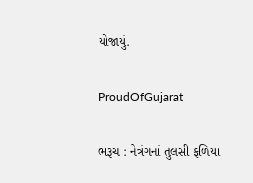યોજાયું.

ProudOfGujarat

ભરૂચ : નેત્રંગનાં તુલસી ફળિયા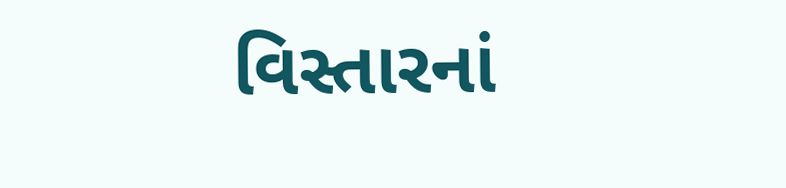વિસ્તારનાં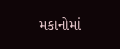મકાનોમાં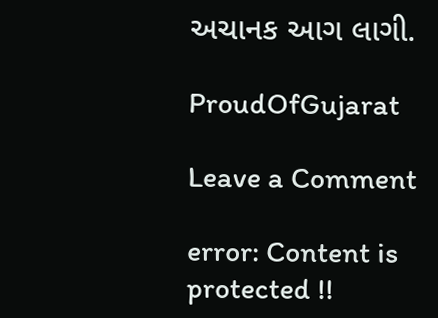અચાનક આગ લાગી.

ProudOfGujarat

Leave a Comment

error: Content is protected !!